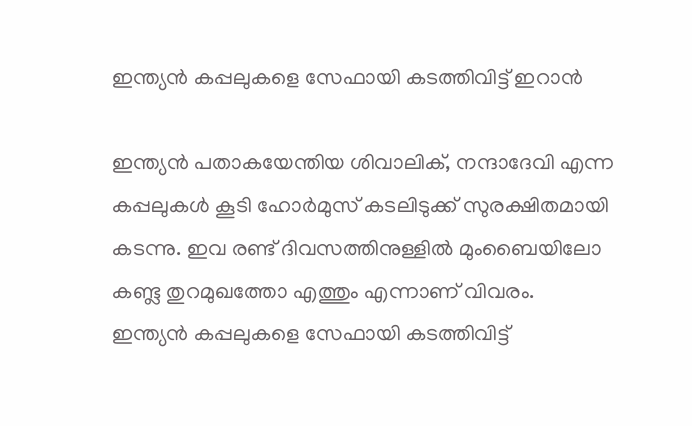ഇന്ത്യൻ കപ്പലുകളെ സേഫായി കടത്തിവിട്ട് ഇറാൻ

ഇന്ത്യൻ പതാകയേന്തിയ ശിവാലിക്, നന്ദാദേവി എന്ന കപ്പലുകൾ കൂടി ഹോർമുസ് കടലിടുക്ക് സുരക്ഷിതമായി കടന്നു. ഇവ രണ്ട് ദിവസത്തിനുള്ളിൽ മുംബൈയിലോ കണ്ട്ല തുറമുഖത്തോ എത്തും എന്നാണ് വിവരം.
ഇന്ത്യൻ കപ്പലുകളെ സേഫായി കടത്തിവിട്ട്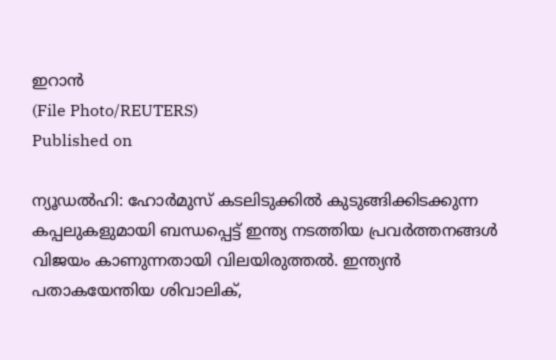ഇറാൻ
(File Photo/REUTERS)
Published on

ന്യൂഡൽഹി: ഹോർമുസ് കടലിടുക്കിൽ കുടുങ്ങിക്കിടക്കുന്ന കപ്പലുകളുമായി ബന്ധപ്പെട്ട് ഇന്ത്യ നടത്തിയ പ്രവർത്തനങ്ങൾ വിജയം കാണുന്നതായി വിലയിരുത്തൽ. ഇന്ത്യൻ പതാകയേന്തിയ ശിവാലിക്,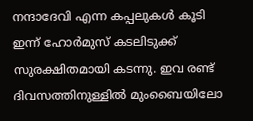നന്ദാദേവി എന്ന കപ്പലുകൾ കൂടി ഇന്ന് ഹോർമുസ് കടലിടുക്ക് സുരക്ഷിതമായി കടന്നു. ഇവ രണ്ട് ദിവസത്തിനുള്ളിൽ മുംബൈയിലോ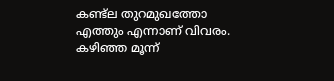കണ്ട്ല തുറമുഖത്തോ എത്തും എന്നാണ് വിവരം. കഴിഞ്ഞ മൂന്ന്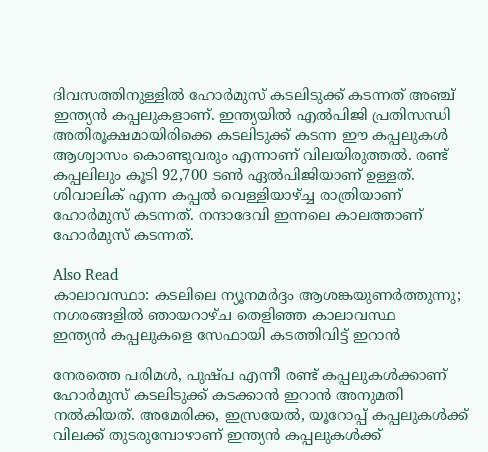ദിവസത്തിനുള്ളിൽ ഹോർമുസ് കടലിടുക്ക് കടന്നത് അഞ്ച് ഇന്ത്യൻ കപ്പലുകളാണ്. ഇന്ത്യയിൽ എൽപിജി പ്രതിസന്ധി അതിരൂക്ഷമായിരിക്കെ കടലിടുക്ക് കടന്ന ഈ കപ്പലുകൾ ആശ്വാസം കൊണ്ടുവരും എന്നാണ് വിലയിരുത്തൽ. രണ്ട് കപ്പലിലും കൂടി 92,700 ടൺ ഏൽപിജിയാണ് ഉള്ളത്. ശിവാലിക് എന്ന കപ്പൽ വെള്ളിയാഴ്ച്ച രാത്രിയാണ് ഹോർമുസ് കടന്നത്. നന്ദാദേവി ഇന്നലെ കാലത്താണ് ഹോർമുസ് കടന്നത്.

Also Read
കാലാവസ്ഥാ: കടലിലെ ന്യൂനമർദ്ദം ആശങ്കയുണർത്തുന്നു; നഗരങ്ങളിൽ ഞായറാഴ്ച തെളിഞ്ഞ കാലാവസ്ഥ
ഇന്ത്യൻ കപ്പലുകളെ സേഫായി കടത്തിവിട്ട് ഇറാൻ

നേരത്തെ പരിമൾ, പുഷ്പ എന്നീ രണ്ട് കപ്പലുകൾക്കാണ് ഹോർമുസ് കടലിടുക്ക് കടക്കാൻ ഇറാൻ അനുമതി നൽകിയത്. അമേരിക്ക, ഇസ്രയേൽ, യൂറോപ്പ് കപ്പലുകൾക്ക് വിലക്ക് തുടരുമ്പോഴാണ് ഇന്ത്യൻ കപ്പലുകൾക്ക്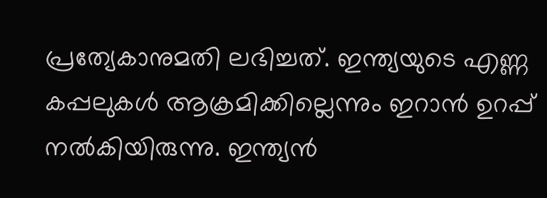പ്രത്യേകാനുമതി ലഭിച്ചത്. ഇന്ത്യയുടെ എണ്ണ കപ്പലുകൾ ആക്രമിക്കില്ലെന്നും ഇറാൻ ഉറപ്പ് നൽകിയിരുന്നു. ഇന്ത്യൻ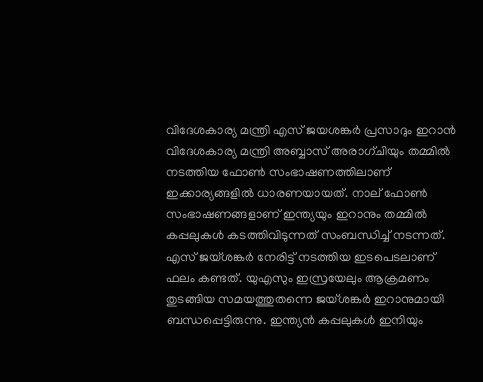വിദേശകാര്യ മന്ത്രി എസ് ജയശങ്കർ പ്രസാദും ഇറാൻ വിദേശകാര്യ മന്ത്രി അബ്ബാസ് അരാഗ്ചിയും തമ്മിൽ നടത്തിയ ഫോൺ സംഭാഷണത്തിലാണ് ഇക്കാര്യങ്ങളിൽ ധാരണയായത്. നാല് ഫോൺ സംഭാഷണങ്ങളാണ് ഇന്ത്യയും ഇറാനും തമ്മിൽ കപ്പലുകൾ കടത്തിവിടുന്നത് സംബന്ധിച്ച് നടന്നത്. എസ് ജയ്ശങ്കർ നേരിട്ട് നടത്തിയ ഇടപെടലാണ് ഫലം കണ്ടത്. യുഎസും ഇസ്രയേലും ആക്രമണം തുടങ്ങിയ സമയത്തുതന്നെ ജയ്ശങ്കർ ഇറാനുമായി ബന്ധപ്പെട്ടിരുന്നു. ഇന്ത്യൻ കപ്പലുകൾ ഇനിയും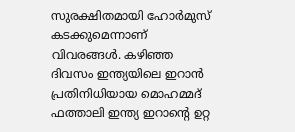സുരക്ഷിതമായി ഹോർമുസ് കടക്കുമെന്നാണ് വിവരങ്ങൾ. കഴിഞ്ഞ ദിവസം ഇന്ത്യയിലെ ഇറാൻ പ്രതിനിധിയായ മൊഹമ്മദ് ഫത്താലി ഇന്ത്യ ഇറാന്റെ ഉറ്റ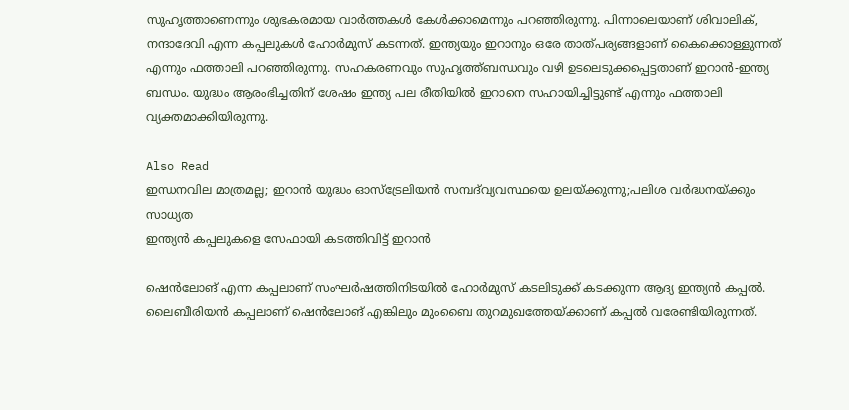സുഹൃത്താണെന്നും ശുഭകരമായ വാർത്തകൾ കേൾക്കാമെന്നും പറഞ്ഞിരുന്നു. പിന്നാലെയാണ് ശിവാലിക്, നന്ദാദേവി എന്ന കപ്പലുകൾ ഹോർമുസ് കടന്നത്. ഇന്ത്യയും ഇറാനും ഒരേ താത്പര്യങ്ങളാണ് കൈക്കൊള്ളുന്നത് എന്നും ഫത്താലി പറഞ്ഞിരുന്നു. സഹകരണവും സുഹൃത്ത്ബന്ധവും വഴി ഉടലെടുക്കപ്പെട്ടതാണ് ഇറാൻ-ഇന്ത്യ ബന്ധം. യുദ്ധം ആരംഭിച്ചതിന് ശേഷം ഇന്ത്യ പല രീതിയിൽ ഇറാനെ സഹായിച്ചിട്ടുണ്ട് എന്നും ഫത്താലി വ്യക്തമാക്കിയിരുന്നു.

Also Read
ഇന്ധനവില മാത്രമല്ല; ഇറാൻ യുദ്ധം ഓസ്‌ട്രേലിയൻ സമ്പദ്‌വ്യവസ്ഥയെ ഉലയ്ക്കുന്നു;പലിശ വർദ്ധനയ്ക്കും സാധ്യത
ഇന്ത്യൻ കപ്പലുകളെ സേഫായി കടത്തിവിട്ട് ഇറാൻ

ഷെൻലോങ് എന്ന കപ്പലാണ് സംഘർഷത്തിനിടയിൽ ഹോർമുസ് കടലിടുക്ക് കടക്കുന്ന ആദ്യ ഇന്ത്യൻ കപ്പൽ. ലൈബീരിയൻ കപ്പലാണ് ഷെൻലോങ് എങ്കിലും മുംബൈ തുറമുഖത്തേയ്ക്കാണ് കപ്പൽ വരേണ്ടിയിരുന്നത്.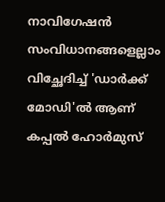നാവിഗേഷൻ സംവിധാനങ്ങളെല്ലാം വിച്ഛേദിച്ച് 'ഡാർക്ക് മോഡി'ൽ ആണ് കപ്പൽ ഹോർമുസ്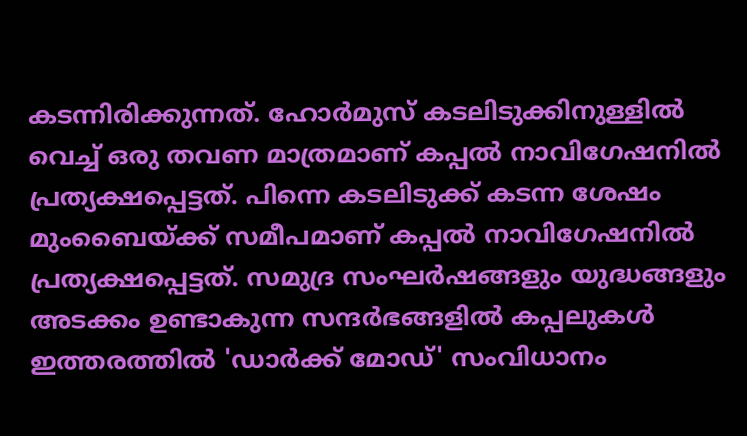കടന്നിരിക്കുന്നത്. ഹോർമുസ് കടലിടുക്കിനുള്ളിൽ വെച്ച് ഒരു തവണ മാത്രമാണ് കപ്പൽ നാവിഗേഷനിൽ പ്രത്യക്ഷപ്പെട്ടത്. പിന്നെ കടലിടുക്ക് കടന്ന ശേഷം മുംബൈയ്ക്ക് സമീപമാണ് കപ്പൽ നാവിഗേഷനിൽ പ്രത്യക്ഷപ്പെട്ടത്. സമുദ്ര സംഘർഷങ്ങളും യുദ്ധങ്ങളും അടക്കം ഉണ്ടാകുന്ന സന്ദർഭങ്ങളിൽ കപ്പലുകൾ ഇത്തരത്തിൽ 'ഡാർക്ക് മോഡ്' സംവിധാനം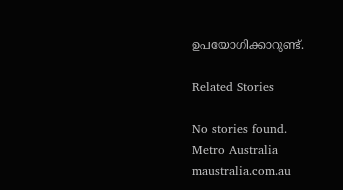ഉപയോഗിക്കാറുണ്ട്.

Related Stories

No stories found.
Metro Australia
maustralia.com.au